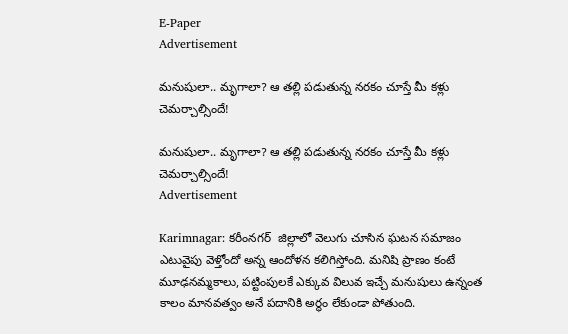E-Paper
Advertisement

మనుషులా.. మృగాలా? ఆ తల్లి పడుతున్న నరకం చూస్తే మీ కళ్లు చెమర్చాల్సిందే!

మనుషులా.. మృగాలా? ఆ తల్లి పడుతున్న నరకం చూస్తే మీ కళ్లు చెమర్చాల్సిందే!
Advertisement

Karimnagar: కరీంనగర్  జిల్లాలో వెలుగు చూసిన ఘటన సమాజం ఎటువైపు వెళ్తోందో అన్న ఆందోళన కలిగిస్తోంది. మనిషి ప్రాణం కంటే మూఢనమ్మకాలు, పట్టింపులకే ఎక్కువ విలువ ఇచ్చే మనుషులు ఉన్నంత కాలం మానవత్వం అనే పదానికి అర్థం లేకుండా పోతుంది.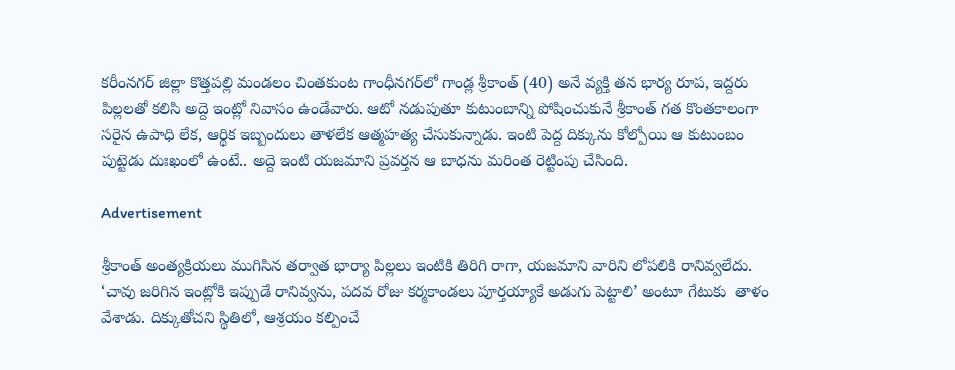కరీంనగర్ జిల్లా కొత్తపల్లి మండలం చింతకుంట గాంధీనగర్‌లో గాండ్ల శ్రీకాంత్ (40) అనే వ్యక్తి తన భార్య రూప, ఇద్దరు పిల్లలతో కలిసి అద్దె ఇంట్లో నివాసం ఉండేవారు. ఆటో నడుపుతూ కుటుంబాన్ని పోషించుకునే శ్రీకాంత్ గత కొంతకాలంగా సరైన ఉపాధి లేక, ఆర్థిక ఇబ్బందులు తాళలేక ఆత్మహత్య చేసుకున్నాడు. ఇంటి పెద్ద దిక్కును కోల్పోయి ఆ కుటుంబం పుట్టెడు దుఃఖంలో ఉంటే.. అద్దె ఇంటి యజమాని ప్రవర్తన ఆ బాధను మరింత రెట్టింపు చేసింది.

Advertisement

శ్రీకాంత్ అంత్యక్రియలు ముగిసిన తర్వాత భార్యా పిల్లలు ఇంటికి తిరిగి రాగా, యజమాని వారిని లోపలికి రానివ్వలేదు. ‘చావు జరిగిన ఇంట్లోకి ఇప్పుడే రానివ్వను, పదవ రోజు కర్మకాండలు పూర్తయ్యాకే అడుగు పెట్టాలి’ అంటూ గేటుకు  తాళం వేశాడు. దిక్కుతోచని స్థితిలో, ఆశ్రయం కల్పించే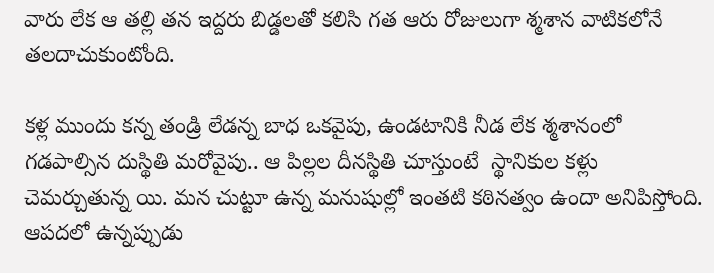వారు లేక ఆ తల్లి తన ఇద్దరు బిడ్డలతో కలిసి గత ఆరు రోజులుగా శ్మశాన వాటికలోనే తలదాచుకుంటోంది.

కళ్ల ముందు కన్న తండ్రి లేడన్న బాధ ఒకవైపు, ఉండటానికి నీడ లేక శ్మశానంలో గడపాల్సిన దుస్థితి మరోవైపు.. ఆ పిల్లల దీనస్థితి చూస్తుంటే  స్థానికుల కళ్లు చెమర్చుతున్న యి. మన చుట్టూ ఉన్న మనుషుల్లో ఇంతటి కఠినత్వం ఉందా అనిపిస్తోంది. ఆపదలో ఉన్నప్పుడు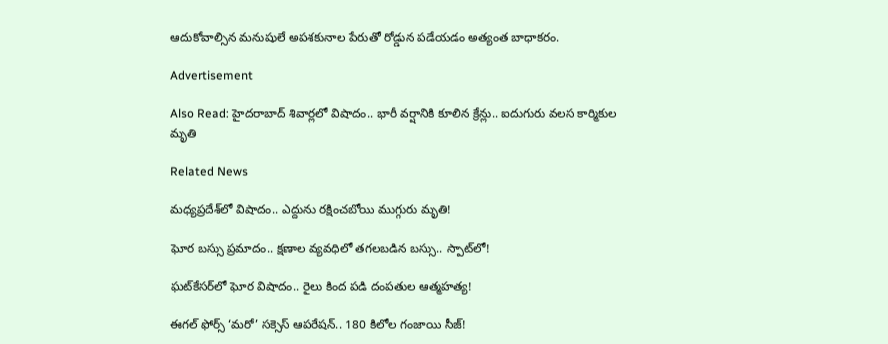ఆదుకోవాల్సిన మనుషులే అపశకునాల పేరుతో రోడ్డున పడేయడం అత్యంత బాధాకరం.

Advertisement

Also Read: హైదరాబాద్ శివార్లలో విషాదం.. భారీ వర్షానికి కూలిన క్రేన్లు.. ఐదుగురు వలస కార్మికుల మృతి

Related News

మధ్యప్రదేశ్‌లో విషాదం.. ఎద్దును రక్షించబోయి ముగ్గురు మృతి!

ఘోర బస్సు ప్రమాదం.. క్షణాల వ్యవధిలో తగలబడిన బస్సు.. స్పాట్‌లో!

ఘట్‌కేసర్‌లో ఘోర విషాదం.. రైలు కింద పడి దంపతుల ఆత్మహత్య!

ఈగల్ ఫోర్స్ ‘మరో’ సక్సెస్ ఆపరేషన్.. 180 కిలోల గంజాయి సీజ్!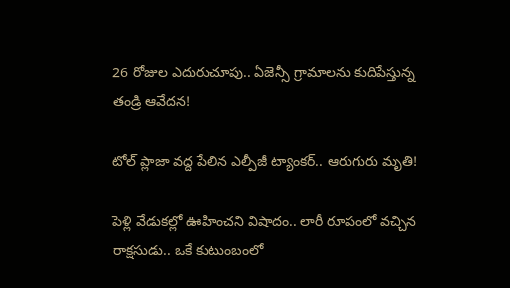26 రోజుల ఎదురుచూపు.. ఏజెన్సీ గ్రామాలను కుదిపేస్తున్న తండ్రి ఆవేదన!

టోల్ ప్లాజా వద్ద పేలిన ఎల్పీజీ ట్యాంకర్.. ఆరుగురు మృతి!

పెళ్లి వేడుకల్లో ఊహించని విషాదం.. లారీ రూపంలో వచ్చిన రాక్షసుడు.. ఒకే కుటుంబంలో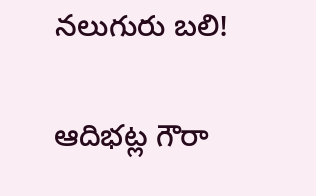నలుగురు బలి!

ఆదిభట్ల గౌరా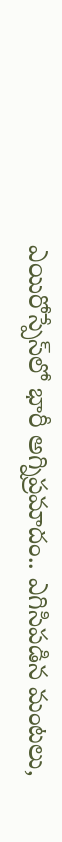ఎయిరోస్పేస్‌లో భారీ అగ్నిప్రమాదం.. ఎగిసిపడిన మంటలు,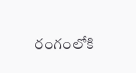రంగంలోకి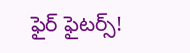ఫైర్ ఫైటర్స్!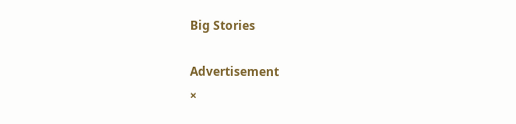Big Stories

Advertisement
×